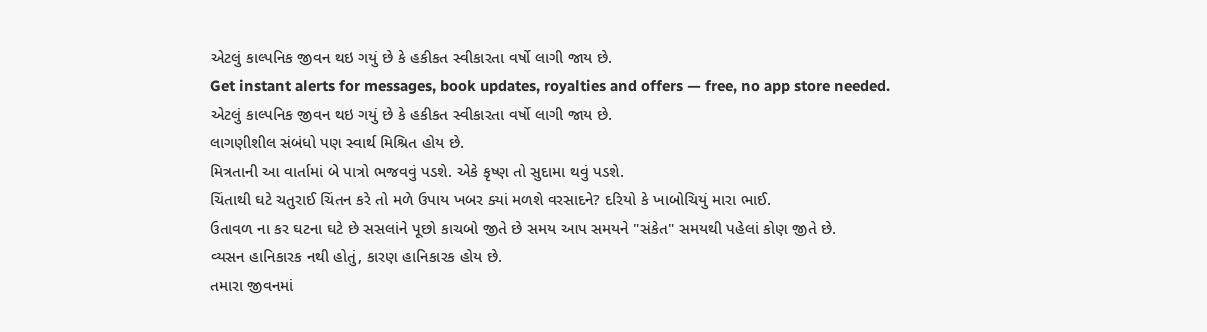એટલું કાલ્પનિક જીવન થઇ ગયું છે કે હકીકત સ્વીકારતા વર્ષો લાગી જાય છે.
Get instant alerts for messages, book updates, royalties and offers — free, no app store needed.
એટલું કાલ્પનિક જીવન થઇ ગયું છે કે હકીકત સ્વીકારતા વર્ષો લાગી જાય છે.
લાગણીશીલ સંબંધો પણ સ્વાર્થ મિશ્રિત હોય છે.
મિત્રતાની આ વાર્તામાં બે પાત્રો ભજવવું પડશે. એકે કૃષ્ણ તો સુદામા થવું પડશે.
ચિંતાથી ઘટે ચતુરાઈ ચિંતન કરે તો મળે ઉપાય ખબર ક્યાં મળશે વરસાદને? દરિયો કે ખાબોચિયું મારા ભાઈ.
ઉતાવળ ના કર ઘટના ઘટે છે સસલાંને પૂછો કાચબો જીતે છે સમય આપ સમયને "સંકેત" સમયથી પહેલાં કોણ જીતે છે.
વ્યસન હાનિકારક નથી હોતું, કારણ હાનિકારક હોય છે.
તમારા જીવનમાં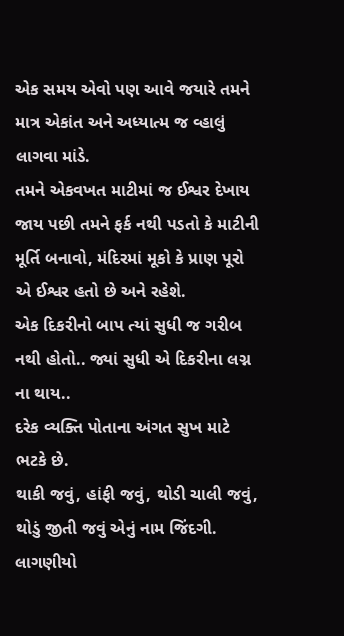એક સમય એવો પણ આવે જયારે તમને માત્ર એકાંત અને અધ્યાત્મ જ વ્હાલું લાગવા માંડે.
તમને એકવખત માટીમાં જ ઈશ્વર દેખાય જાય પછી તમને ફર્ક નથી પડતો કે માટીની મૂર્તિ બનાવો, મંદિરમાં મૂકો કે પ્રાણ પૂરો એ ઈશ્વર હતો છે અને રહેશે.
એક દિકરીનો બાપ ત્યાં સુધી જ ગરીબ નથી હોતો.. જ્યાં સુધી એ દિકરીના લગ્ન ના થાય..
દરેક વ્યક્તિ પોતાના અંગત સુખ માટે ભટકે છે.
થાકી જવું, હાંફી જવું, થોડી ચાલી જવું, થોડું જીતી જવું એનું નામ જિંદગી.
લાગણીયો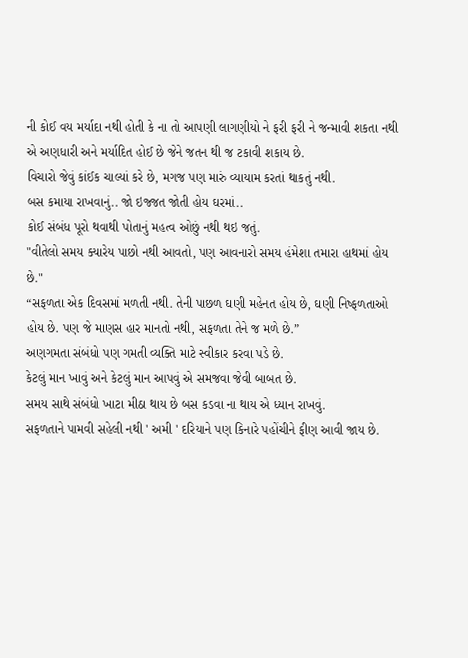ની કોઈ વય મર્યાદા નથી હોતી કે ના તો આપણી લાગણીયો ને ફરી ફરી ને જન્માવી શકતા નથી એ અણધારી અને મર્યાદિત હોઈ છે જેને જતન થી જ ટકાવી શકાય છે.
વિચારો જેવું કાંઈક ચાલ્યાં કરે છે, મગજ પણ મારું વ્યાયામ કરતાં થાકતું નથી.
બસ કમાયા રાખવાનું.. જો ઇજ્જત જોતી હોય ઘરમાં..
કોઈ સંબંધ પૂરો થવાથી પોતાનું મહત્વ ઓછું નથી થઇ જતું.
"વીતેલો સમય ક્યારેય પાછો નથી આવતો, પણ આવનારો સમય હંમેશા તમારા હાથમાં હોય છે."
“સફળતા એક દિવસમાં મળતી નથી. તેની પાછળ ઘણી મહેનત હોય છે, ઘણી નિષ્ફળતાઓ હોય છે. પણ જે માણસ હાર માનતો નથી, સફળતા તેને જ મળે છે.”
અણગમતા સંબંધો પણ ગમતી વ્યક્તિ માટે સ્વીકાર કરવા પડે છે.
કેટલું માન ખાવું અને કેટલું માન આપવું એ સમજવા જેવી બાબત છે.
સમય સાથે સંબંધો ખાટા મીઠા થાય છે બસ કડવા ના થાય એ ધ્યાન રાખવું.
સફળતાને પામવી સહેલી નથી ' અમી ' દરિયાને પણ કિનારે પહોંચીને ફીણ આવી જાય છે.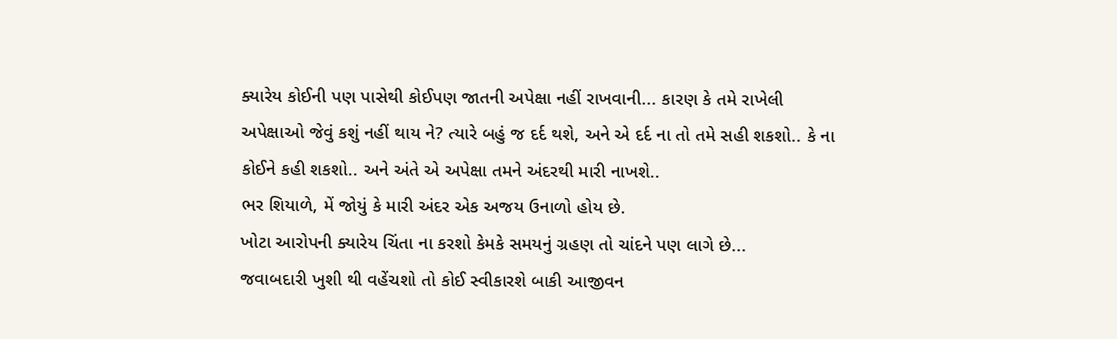ક્યારેય કોઈની પણ પાસેથી કોઈપણ જાતની અપેક્ષા નહીં રાખવાની... કારણ કે તમે રાખેલી અપેક્ષાઓ જેવું કશું નહીં થાય ને? ત્યારે બહું જ દર્દ થશે, અને એ દર્દ ના તો તમે સહી શકશો.. કે ના કોઈને કહી શકશો.. અને અંતે એ અપેક્ષા તમને અંદરથી મારી નાખશે..
ભર શિયાળે, મેં જોયું કે મારી અંદર એક અજય ઉનાળો હોય છે.
ખોટા આરોપની ક્યારેય ચિંતા ના કરશો કેમકે સમયનું ગ્રહણ તો ચાંદને પણ લાગે છે...
જવાબદારી ખુશી થી વહેંચશો તો કોઈ સ્વીકારશે બાકી આજીવન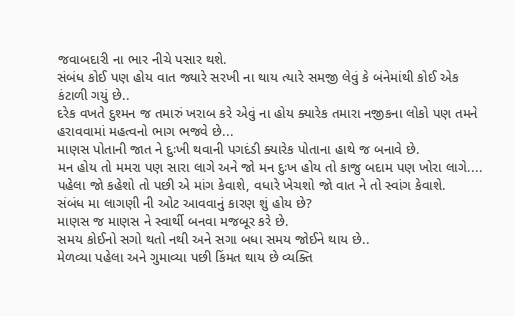જવાબદારી ના ભાર નીચે પસાર થશે.
સંબંધ કોઈ પણ હોય વાત જ્યારે સરખી ના થાય ત્યારે સમજી લેવું કે બંનેમાંથી કોઈ એક કંટાળી ગયું છે..
દરેક વખતે દુશ્મન જ તમારું ખરાબ કરે એવું ના હોય ક્યારેક તમારા નજીકના લોકો પણ તમને હરાવવામાં મહત્વનો ભાગ ભજવે છે...
માણસ પોતાની જાત ને દુઃખી થવાની પગદંડી ક્યારેક પોતાના હાથે જ બનાવે છે.
મન હોય તો મમરા પણ સારા લાગે અને જો મન દુઃખ હોય તો કાજુ બદામ પણ ખોરા લાગે....
પહેલા જો કહેશો તો પછી એ માંગ કેવાશે, વધારે ખેચશો જો વાત ને તો સ્વાંગ કેવાશે.
સંબંધ મા લાગણી ની ઓટ આવવાનું કારણ શું હોય છે?
માણસ જ માણસ ને સ્વાર્થી બનવા મજબૂર કરે છે.
સમય કોઈનો સગો થતો નથી અને સગા બધા સમય જોઈને થાય છે..
મેળવ્યા પહેલા અને ગુમાવ્યા પછી કિંમત થાય છે વ્યક્તિ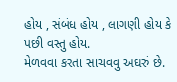હોય , સંબંધ હોય , લાગણી હોય કે પછી વસ્તુ હોય.
મેળવવા કરતા સાચવવુ અઘરું છે.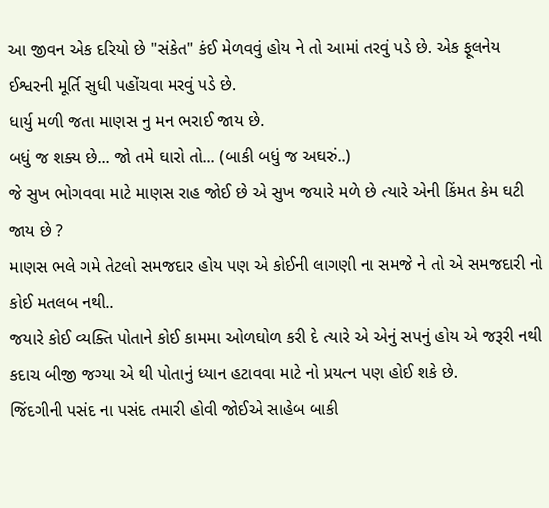આ જીવન એક દરિયો છે "સંકેત" કંઈ મેળવવું હોય ને તો આમાં તરવું પડે છે. એક ફૂલનેય ઈશ્વરની મૂર્તિ સુધી પહોંચવા મરવું પડે છે.
ધાર્યુ મળી જતા માણસ નુ મન ભરાઈ જાય છે.
બધું જ શક્ય છે... જો તમે ઘારો તો... (બાકી બધું જ અઘરું..)
જે સુખ ભોગવવા માટે માણસ રાહ જોઈ છે એ સુખ જયારે મળે છે ત્યારે એની કિંમત કેમ ઘટી જાય છે ?
માણસ ભલે ગમે તેટલો સમજદાર હોય પણ એ કોઈની લાગણી ના સમજે ને તો એ સમજદારી નો કોઈ મતલબ નથી..
જયારે કોઈ વ્યક્તિ પોતાને કોઈ કામમા ઓળઘોળ કરી દે ત્યારે એ એનું સપનું હોય એ જરૂરી નથી કદાચ બીજી જગ્યા એ થી પોતાનું ધ્યાન હટાવવા માટે નો પ્રયત્ન પણ હોઈ શકે છે.
જિંદગીની પસંદ ના પસંદ તમારી હોવી જોઈએ સાહેબ બાકી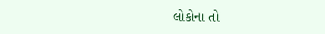લોકોના તો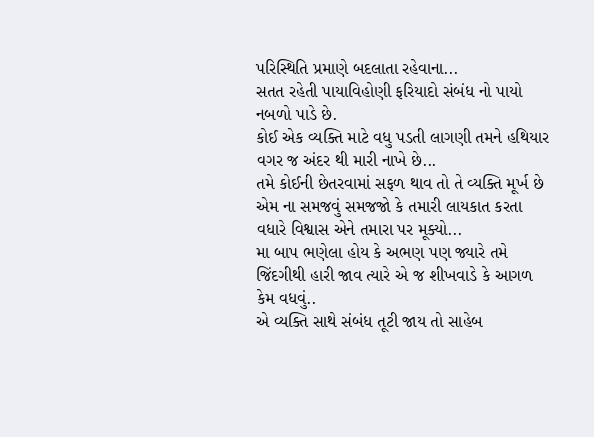પરિસ્થિતિ પ્રમાણે બદલાતા રહેવાના...
સતત રહેતી પાયાવિહોણી ફરિયાદો સંબંધ નો પાયો નબળો પાડે છે.
કોઈ એક વ્યક્તિ માટે વધુ પડતી લાગણી તમને હથિયાર વગર જ અંદર થી મારી નાખે છે...
તમે કોઈની છેતરવામાં સફળ થાવ તો તે વ્યક્તિ મૂર્ખ છે એમ ના સમજવું સમજજો કે તમારી લાયકાત કરતા વધારે વિશ્વાસ એને તમારા પર મૂક્યો...
મા બાપ ભણેલા હોય કે અભણ પણ જ્યારે તમે જિંદગીથી હારી જાવ ત્યારે એ જ શીખવાડે કે આગળ કેમ વધવું..
એ વ્યક્તિ સાથે સંબંધ તૂટી જાય તો સાહેબ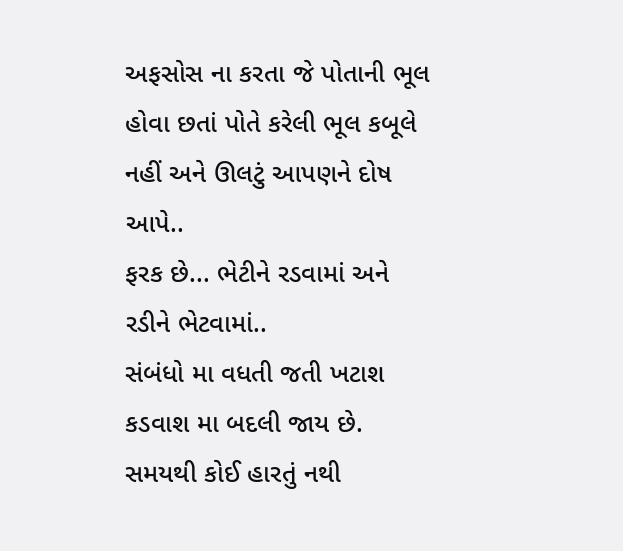અફસોસ ના કરતા જે પોતાની ભૂલ હોવા છતાં પોતે કરેલી ભૂલ કબૂલે નહીં અને ઊલટું આપણને દોષ આપે..
ફરક છે... ભેટીને રડવામાં અને રડીને ભેટવામાં..
સંબંધો મા વધતી જતી ખટાશ કડવાશ મા બદલી જાય છે.
સમયથી કોઈ હારતું નથી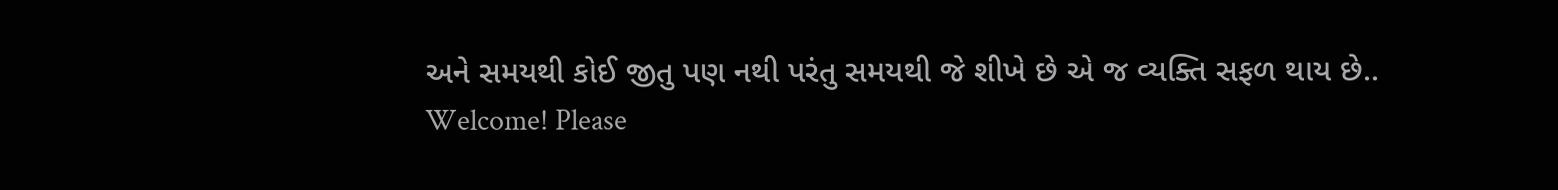અને સમયથી કોઈ જીતુ પણ નથી પરંતુ સમયથી જે શીખે છે એ જ વ્યક્તિ સફળ થાય છે..
Welcome! Please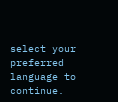select your preferred language to continue.